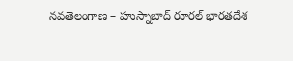నవతెలంగాణ – హుస్నాబాద్ రూరల్ భారతదేశ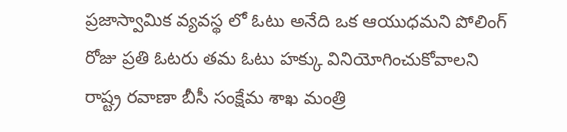ప్రజాస్వామిక వ్యవస్థ లో ఓటు అనేది ఒక ఆయుధమని పోలింగ్ రోజు ప్రతి ఓటరు తమ ఓటు హక్కు వినియోగించుకోవాలని రాష్ట్ర రవాణా బీసీ సంక్షేమ శాఖ మంత్రి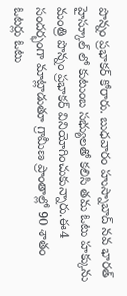పొన్నం ప్రభాకర్ కోరారు. బుధవారం హుస్నాబాద్ నవ భారత్ హైస్కూల్ లో కుటుంబ సభ్యులతో కలిసి తమ ఓటు హక్కును మంత్రి పొన్నం ప్రభాకర్ వినియోగించుకున్నారు.ఈ4 సందర్భంగా మాట్లాడుతూ గ్రామీణ ప్రాంతాల్లో 90 శాతం ఓటర్లు ఓటు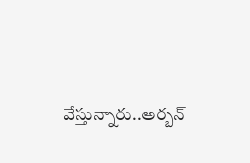వేస్తున్నారు..అర్బన్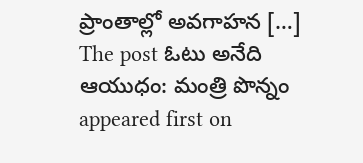ప్రాంతాల్లో అవగాహన […]
The post ఓటు అనేది ఆయుధం: మంత్రి పొన్నం appeared first on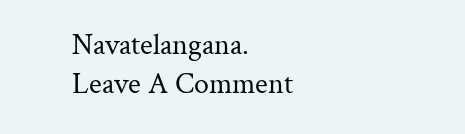Navatelangana.
Leave A Comment